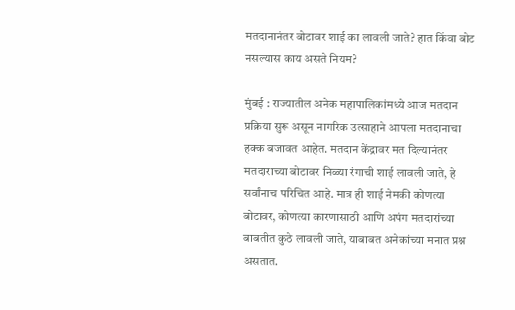मतदानानंतर बोटावर शाई का लावली जाते? हात किंवा बोट नसल्यास काय असते नियम?

मुंबई : राज्यातील अनेक महापालिकांमध्ये आज मतदान प्रक्रिया सुरू असून नागरिक उत्साहाने आपला मतदानाचा हक्क बजावत आहेत. मतदान केंद्रावर मत दिल्यानंतर मतदाराच्या बोटावर निळ्या रंगाची शाई लावली जाते, हे सर्वांनाच परिचित आहे. मात्र ही शाई नेमकी कोणत्या बोटावर, कोणत्या कारणासाठी आणि अपंग मतदारांच्या बाबतीत कुठे लावली जाते, याबाबत अनेकांच्या मनात प्रश्न असतात.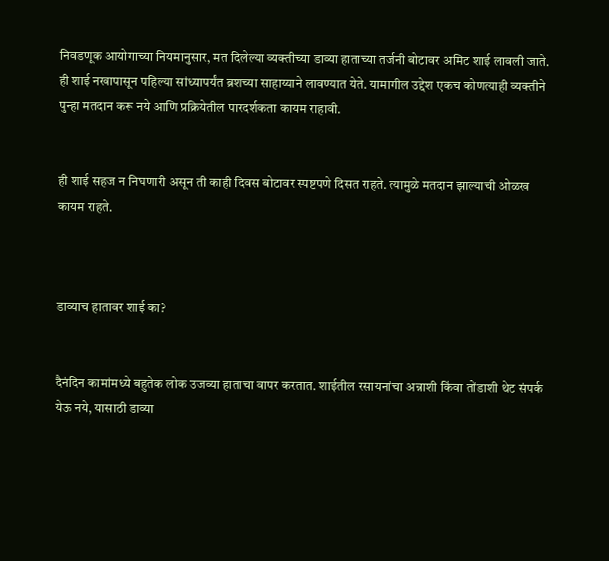निवडणूक आयोगाच्या नियमानुसार, मत दिलेल्या व्यक्तीच्या डाव्या हाताच्या तर्जनी बोटावर अमिट शाई लावली जाते. ही शाई नखापासून पहिल्या सांध्यापर्यंत ब्रशच्या साहाय्याने लावण्यात येते. यामागील उद्देश एकच कोणत्याही व्यक्तीने पुन्हा मतदान करू नये आणि प्रक्रियेतील पारदर्शकता कायम राहावी.


ही शाई सहज न निघणारी असून ती काही दिवस बोटावर स्पष्टपणे दिसत राहते. त्यामुळे मतदान झाल्याची ओळख कायम राहते.



डाव्याच हातावर शाई का?


दैनंदिन कामांमध्ये बहुतेक लोक उजव्या हाताचा वापर करतात. शाईतील रसायनांचा अन्नाशी किंवा तोंडाशी थेट संपर्क येऊ नये, यासाठी डाव्या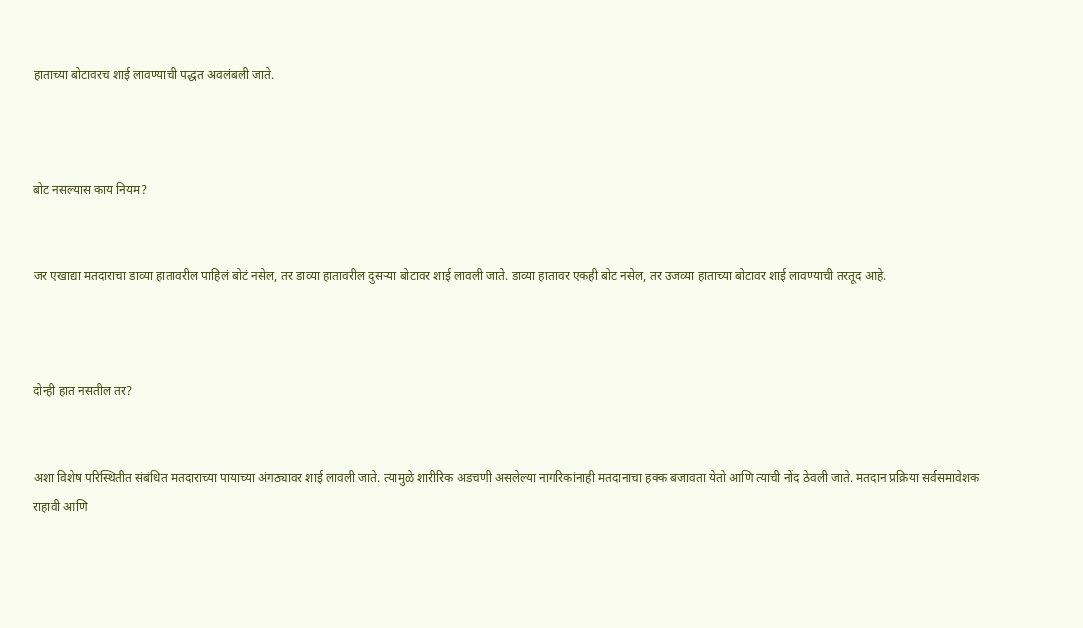हाताच्या बोटावरच शाई लावण्याची पद्धत अवलंबली जाते.



बोट नसल्यास काय नियम?


जर एखाद्या मतदाराचा डाव्या हातावरील पाहिलं बोटं नसेल, तर डाव्या हातावरील दुसऱ्या बोटावर शाई लावली जाते. डाव्या हातावर एकही बोट नसेल, तर उजव्या हाताच्या बोटावर शाई लावण्याची तरतूद आहे.



दोन्ही हात नसतील तर?


अशा विशेष परिस्थितीत संबंधित मतदाराच्या पायाच्या अंगठ्यावर शाई लावली जाते. त्यामुळे शारीरिक अडचणी असलेल्या नागरिकांनाही मतदानाचा हक्क बजावता येतो आणि त्याची नोंद ठेवली जाते. मतदान प्रक्रिया सर्वसमावेशक राहावी आणि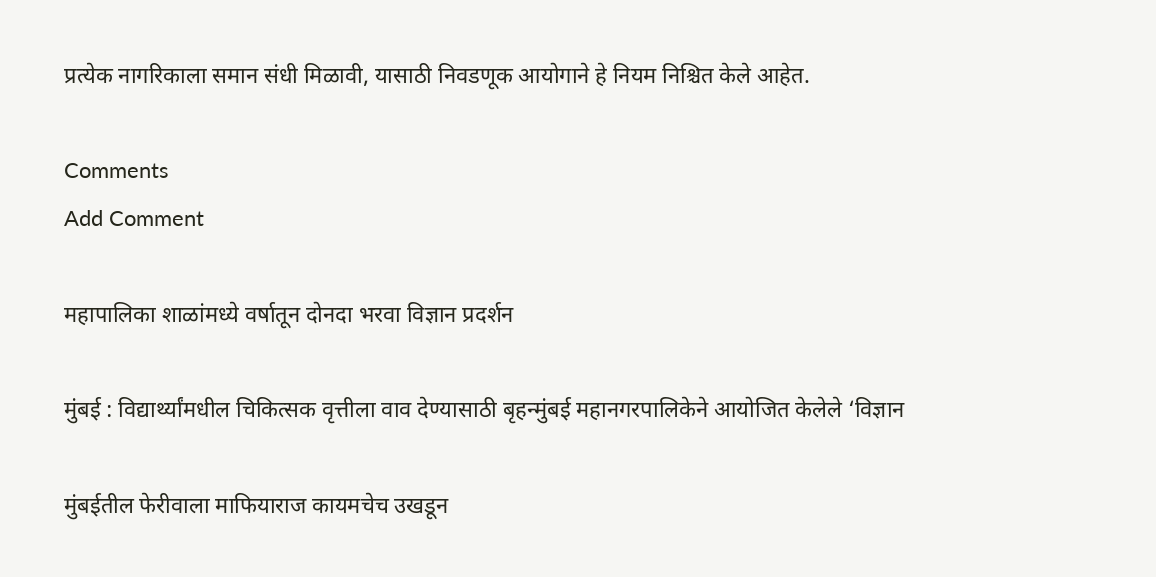प्रत्येक नागरिकाला समान संधी मिळावी, यासाठी निवडणूक आयोगाने हे नियम निश्चित केले आहेत.

Comments
Add Comment

महापालिका शाळांमध्ये वर्षातून दोनदा भरवा विज्ञान प्रदर्शन

मुंबई : विद्यार्थ्यांमधील चिकित्सक वृत्तीला वाव देण्यासाठी बृहन्मुंबई महानगरपालिकेने आयोजित केलेले ‘विज्ञान

मुंबईतील फेरीवाला माफियाराज कायमचेच उखडून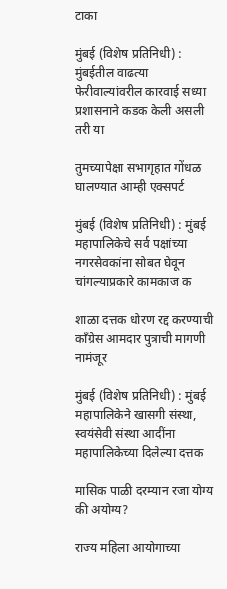टाका

मुंबई (विशेष प्रतिनिधी) : मुंबईतील वाढत्या फेरीवाल्यांवरील कारवाई सध्या प्रशासनाने कडक केली असली तरी या

तुमच्यापेक्षा सभागृहात गोंधळ घालण्यात आम्ही एक्सपर्ट

मुंबई (विशेष प्रतिनिधी) : मुंबई महापालिकेचे सर्व पक्षांच्या नगरसेवकांना सोबत घेवून चांगल्याप्रकारे कामकाज क

शाळा दत्तक धोरण रद्द करण्याची काँग्रेस आमदार पुत्राची मागणी नामंजूर

मुंबई (विशेष प्रतिनिधी) : मुंबई महापालिकेने खासगी संस्था, स्वयंसेवी संस्था आदींना महापालिकेच्या दिलेल्या दत्तक

मासिक पाळी दरम्यान रजा योग्य की अयोग्य?

राज्य महिला आयोगाच्या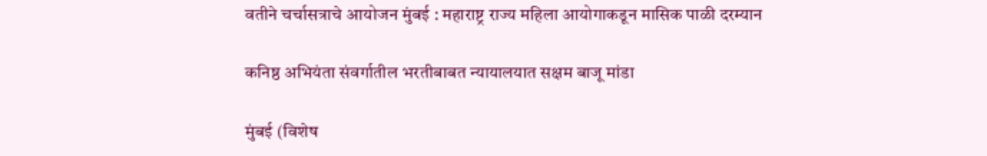वतीने चर्चासत्राचे आयोजन मुंबई : महाराष्ट्र राज्य महिला आयोगाकडून मासिक पाळी दरम्यान

कनिष्ठ अभियंता संवर्गातील भरतीबाबत न्यायालयात सक्षम बाजू मांडा

मुंबई (विशेष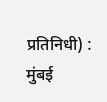प्रतिनिधी) : मुंबई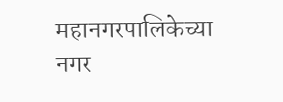महानगरपालिकेच्या नगर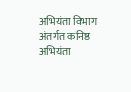अभियंता विभाग अंतर्गत कनिष्ठ अभियंता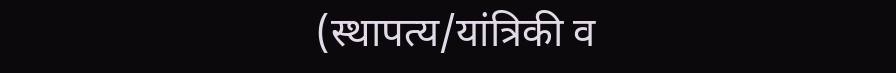(स्थापत्य/यांत्रिकी व